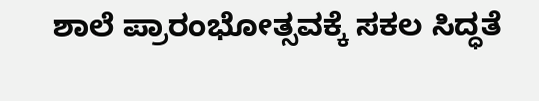ಶಾಲೆ ಪ್ರಾರಂಭೋತ್ಸವಕ್ಕೆ ಸಕಲ ಸಿದ್ಧತೆ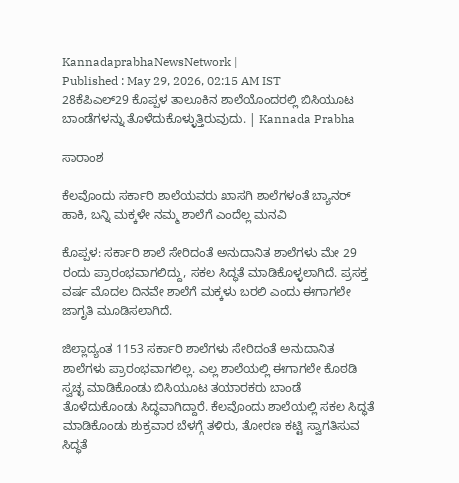KannadaprabhaNewsNetwork |
Published : May 29, 2026, 02:15 AM IST
28ಕೆಪಿಎಲ್29 ಕೊಪ್ಪಳ ತಾಲೂಕಿನ ಶಾಲೆಯೊಂದರಲ್ಲಿ ಬಿಸಿಯೂಟ ಬಾಂಡೆಗಳನ್ನು ತೊಳೆದುಕೊಳ್ಳುತ್ತಿರುವುದು. | Kannada Prabha

ಸಾರಾಂಶ

ಕೆಲವೊಂದು ಸರ್ಕಾರಿ ಶಾಲೆಯವರು ಖಾಸಗಿ ಶಾಲೆಗಳಂತೆ ಬ್ಯಾನರ್ ಹಾಕಿ, ಬನ್ನಿ ಮಕ್ಕಳೇ ನಮ್ಮ ಶಾಲೆಗೆ ಎಂದೆಲ್ಲ ಮನವಿ

ಕೊಪ್ಪಳ: ಸರ್ಕಾರಿ ಶಾಲೆ ಸೇರಿದಂತೆ ಅನುದಾನಿತ ಶಾಲೆಗಳು ಮೇ 29 ರಂದು ಪ್ರಾರಂಭವಾಗಲಿದ್ದು, ಸಕಲ ಸಿದ್ಧತೆ ಮಾಡಿಕೊಳ್ಳಲಾಗಿದೆ. ಪ್ರಸಕ್ತ ವರ್ಷ ಮೊದಲ ದಿನವೇ ಶಾಲೆಗೆ ಮಕ್ಕಳು ಬರಲಿ ಎಂದು ಈಗಾಗಲೇ ಜಾಗೃತಿ ಮೂಡಿಸಲಾಗಿದೆ.

ಜಿಲ್ಲಾದ್ಯಂತ 1153 ಸರ್ಕಾರಿ ಶಾಲೆಗಳು ಸೇರಿದಂತೆ ಅನುದಾನಿತ ಶಾಲೆಗಳು ಪ್ರಾರಂಭವಾಗಲಿಲ್ಲ. ಎಲ್ಲ ಶಾಲೆಯಲ್ಲಿ ಈಗಾಗಲೇ ಕೊಠಡಿ ಸ್ವಚ್ಛ ಮಾಡಿಕೊಂಡು ಬಿಸಿಯೂಟ ತಯಾರಕರು ಬಾಂಡೆ ತೊಳೆದುಕೊಂಡು ಸಿದ್ಧವಾಗಿದ್ದಾರೆ. ಕೆಲವೊಂದು ಶಾಲೆಯಲ್ಲಿ ಸಕಲ ಸಿದ್ಧತೆ ಮಾಡಿಕೊಂಡು ಶುಕ್ರವಾರ ಬೆಳಗ್ಗೆ ತಳಿರು, ತೋರಣ ಕಟ್ಟಿ ಸ್ವಾಗತಿಸುವ ಸಿದ್ಧತೆ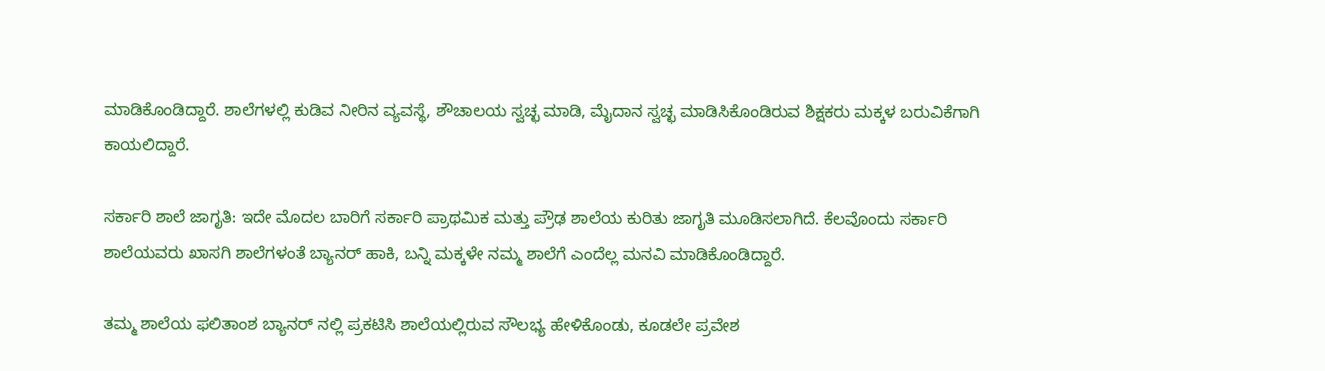ಮಾಡಿಕೊಂಡಿದ್ದಾರೆ. ಶಾಲೆಗಳಲ್ಲಿ ಕುಡಿವ ನೀರಿನ ವ್ಯವಸ್ಥೆ, ಶೌಚಾಲಯ ಸ್ವಚ್ಛ ಮಾಡಿ, ಮೈದಾನ ಸ್ವಚ್ಛ ಮಾಡಿಸಿಕೊಂಡಿರುವ ಶಿಕ್ಷಕರು ಮಕ್ಕಳ ಬರುವಿಕೆಗಾಗಿ ಕಾಯಲಿದ್ದಾರೆ.

ಸರ್ಕಾರಿ ಶಾಲೆ ಜಾಗೃತಿ: ಇದೇ ಮೊದಲ ಬಾರಿಗೆ ಸರ್ಕಾರಿ ಪ್ರಾಥಮಿಕ ಮತ್ತು ಪ್ರೌಢ ಶಾಲೆಯ ಕುರಿತು ಜಾಗೃತಿ ಮೂಡಿಸಲಾಗಿದೆ. ಕೆಲವೊಂದು ಸರ್ಕಾರಿ ಶಾಲೆಯವರು ಖಾಸಗಿ ಶಾಲೆಗಳಂತೆ ಬ್ಯಾನರ್ ಹಾಕಿ, ಬನ್ನಿ ಮಕ್ಕಳೇ ನಮ್ಮ ಶಾಲೆಗೆ ಎಂದೆಲ್ಲ ಮನವಿ ಮಾಡಿಕೊಂಡಿದ್ದಾರೆ.

ತಮ್ಮ ಶಾಲೆಯ ಫಲಿತಾಂಶ ಬ್ಯಾನರ್ ನಲ್ಲಿ ಪ್ರಕಟಿಸಿ ಶಾಲೆಯಲ್ಲಿರುವ ಸೌಲಭ್ಯ ಹೇಳಿಕೊಂಡು, ಕೂಡಲೇ ಪ್ರವೇಶ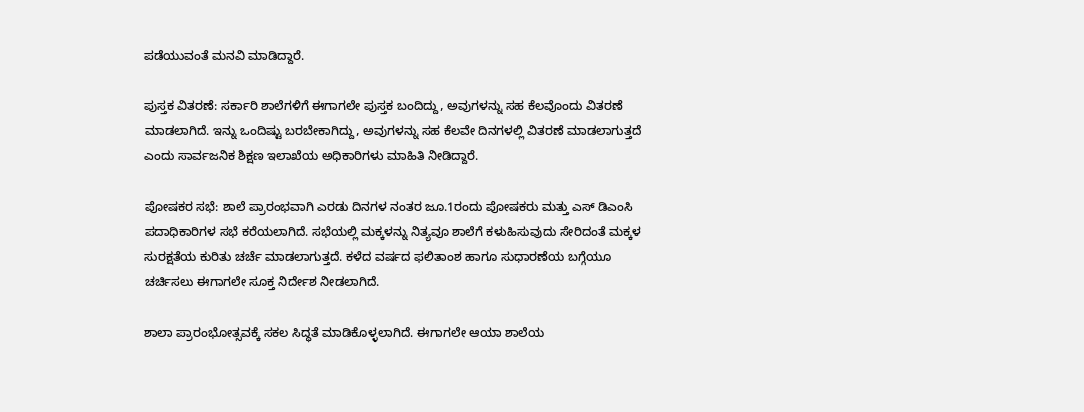ಪಡೆಯುವಂತೆ ಮನವಿ ಮಾಡಿದ್ದಾರೆ.

ಪುಸ್ತಕ ವಿತರಣೆ: ಸರ್ಕಾರಿ ಶಾಲೆಗಳಿಗೆ ಈಗಾಗಲೇ ಪುಸ್ತಕ ಬಂದಿದ್ದು, ಅವುಗಳನ್ನು ಸಹ ಕೆಲವೊಂದು ವಿತರಣೆ ಮಾಡಲಾಗಿದೆ. ಇನ್ನು ಒಂದಿಷ್ಟು ಬರಬೇಕಾಗಿದ್ದು, ಅವುಗಳನ್ನು ಸಹ ಕೆಲವೇ ದಿನಗಳಲ್ಲಿ ವಿತರಣೆ ಮಾಡಲಾಗುತ್ತದೆ ಎಂದು ಸಾರ್ವಜನಿಕ ಶಿಕ್ಷಣ ಇಲಾಖೆಯ ಅಧಿಕಾರಿಗಳು ಮಾಹಿತಿ ನೀಡಿದ್ದಾರೆ.

ಪೋಷಕರ ಸಭೆ: ಶಾಲೆ ಪ್ರಾರಂಭವಾಗಿ ಎರಡು ದಿನಗಳ ನಂತರ ಜೂ.1ರಂದು ಪೋಷಕರು ಮತ್ತು ಎಸ್ ಡಿಎಂಸಿ ಪದಾಧಿಕಾರಿಗಳ ಸಭೆ ಕರೆಯಲಾಗಿದೆ. ಸಭೆಯಲ್ಲಿ ಮಕ್ಕಳನ್ನು ನಿತ್ಯವೂ ಶಾಲೆಗೆ ಕಳುಹಿಸುವುದು ಸೇರಿದಂತೆ ಮಕ್ಕಳ ಸುರಕ್ಷತೆಯ ಕುರಿತು ಚರ್ಚೆ ಮಾಡಲಾಗುತ್ತದೆ. ಕಳೆದ ವರ್ಷದ ಫಲಿತಾಂಶ ಹಾಗೂ ಸುಧಾರಣೆಯ ಬಗ್ಗೆಯೂ ಚರ್ಚಿಸಲು ಈಗಾಗಲೇ ಸೂಕ್ತ ನಿರ್ದೇಶ ನೀಡಲಾಗಿದೆ.

ಶಾಲಾ ಪ್ರಾರಂಭೋತ್ಸವಕ್ಕೆ ಸಕಲ ಸಿದ್ಧತೆ ಮಾಡಿಕೊಳ್ಳಲಾಗಿದೆ. ಈಗಾಗಲೇ ಆಯಾ ಶಾಲೆಯ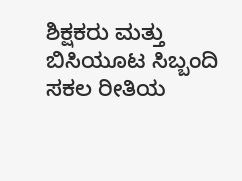ಶಿಕ್ಷಕರು ಮತ್ತು ಬಿಸಿಯೂಟ ಸಿಬ್ಬಂದಿ ಸಕಲ ರೀತಿಯ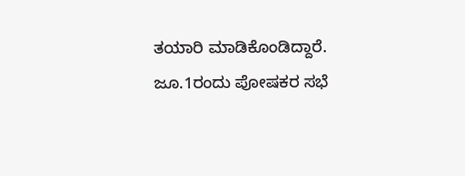ತಯಾರಿ ಮಾಡಿಕೊಂಡಿದ್ದಾರೆ. ಜೂ.1ರಂದು ಪೋಷಕರ ಸಭೆ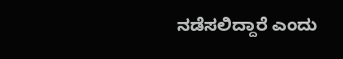ನಡೆಸಲಿದ್ದಾರೆ ಎಂದು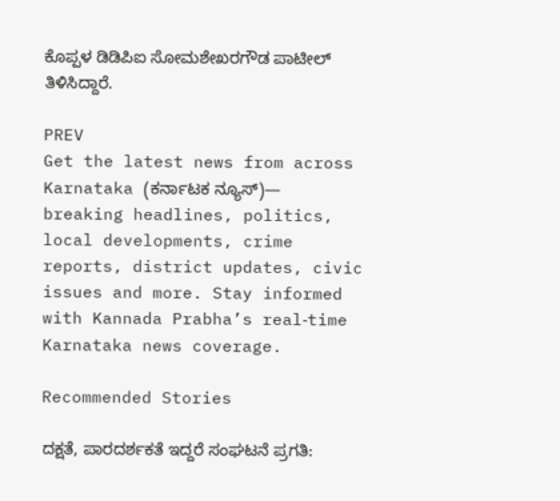ಕೊಪ್ಪಳ ಡಿಡಿಪಿಐ ಸೋಮಶೇಖರಗೌಡ ಪಾಟೀಲ್ ತಿಳಿಸಿದ್ದಾರೆ.

PREV
Get the latest news from across Karnataka (ಕರ್ನಾಟಕ ನ್ಯೂಸ್)— breaking headlines, politics, local developments, crime reports, district updates, civic issues and more. Stay informed with Kannada Prabha’s real‑time Karnataka news coverage.

Recommended Stories

ದಕ್ಷತೆ, ಪಾರದರ್ಶಕತೆ ಇದ್ದರೆ ಸಂಘಟನೆ ಪ್ರಗತಿ: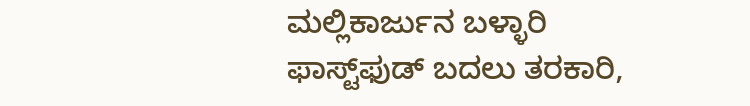ಮಲ್ಲಿಕಾರ್ಜುನ ಬಳ್ಳಾರಿ
ಫಾಸ್ಟ್‌ಫುಡ್‌ ಬದಲು ತರಕಾರಿ,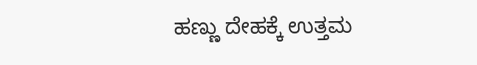ಹಣ್ಣು ದೇಹಕ್ಕೆ ಉತ್ತಮ